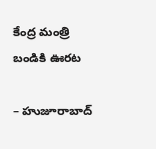కేంద్ర మంత్రి బండికి ఊరట

– హుజూరాబాద్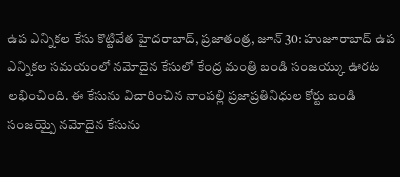ఉప ఎన్నికల కేసు కొట్టివేత హైదరాబాద్, ప్రజాతంత్ర, జూన్ 30: హుజూరాబాద్ ఉప ఎన్నికల సమయంలో నమోదైన కేసులో కేంద్ర మంత్రి బండి సంజయ్కు ఊరట లభించింది. ఈ కేసును విచారించిన నాంపల్లి ప్రజాప్రతినిధుల కోర్టు బండి సంజయ్పై నమోదైన కేసును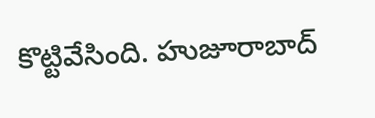కొట్టివేసింది. హుజూరాబాద్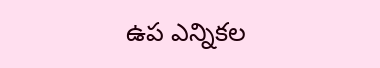ఉప ఎన్నికల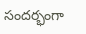సందర్భంగా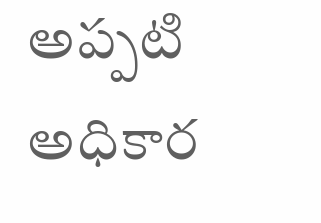అప్పటి అధికార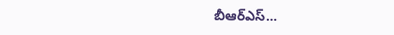బీఆర్ఎస్…